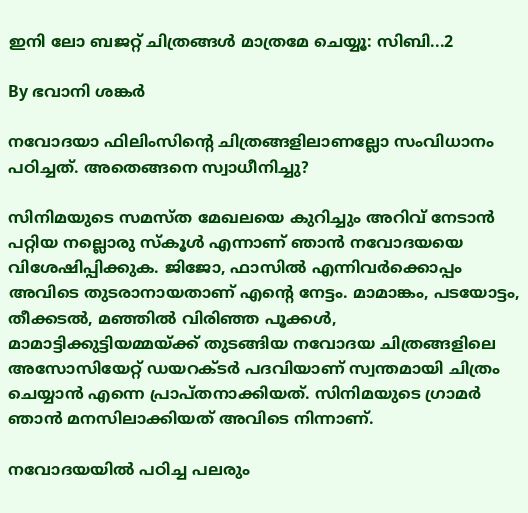ഇനി ലോ ബജറ്റ് ചിത്രങ്ങള്‍ മാത്രമേ ചെയ്യൂ: സിബി...2

By ഭവാനി ശങ്കര്‍

നവോദയാ ഫിലിംസിന്റെ ചിത്രങ്ങളിലാണല്ലോ സംവിധാനം പഠിച്ചത്. അതെങ്ങനെ സ്വാധീനിച്ചു?

സിനിമയുടെ സമസ്ത മേഖലയെ കുറിച്ചും അറിവ് നേടാന്‍ പറ്റിയ നല്ലൊരു സ്കൂള്‍ എന്നാണ് ഞാന്‍ നവോദയയെ വിശേഷിപ്പിക്കുക. ജിജോ, ഫാസില്‍ എന്നിവര്‍ക്കൊപ്പം അവിടെ തുടരാനായതാണ് എന്റെ നേട്ടം. മാമാങ്കം, പടയോട്ടം, തീക്കടല്‍, മഞ്ഞില്‍ വിരിഞ്ഞ പൂക്കള്‍, മാമാട്ടിക്കുട്ടിയമ്മയ്ക്ക് തുടങ്ങിയ നവോദയ ചിത്രങ്ങളിലെ അസോസിയേറ്റ് ഡയറക്ടര്‍ പദവിയാണ് സ്വന്തമായി ചിത്രം ചെയ്യാന്‍ എന്നെ പ്രാപ്തനാക്കിയത്. സിനിമയുടെ ഗ്രാമര്‍ ഞാന്‍ മനസിലാക്കിയത് അവിടെ നിന്നാണ്.

നവോദയയില്‍ പഠിച്ച പലരും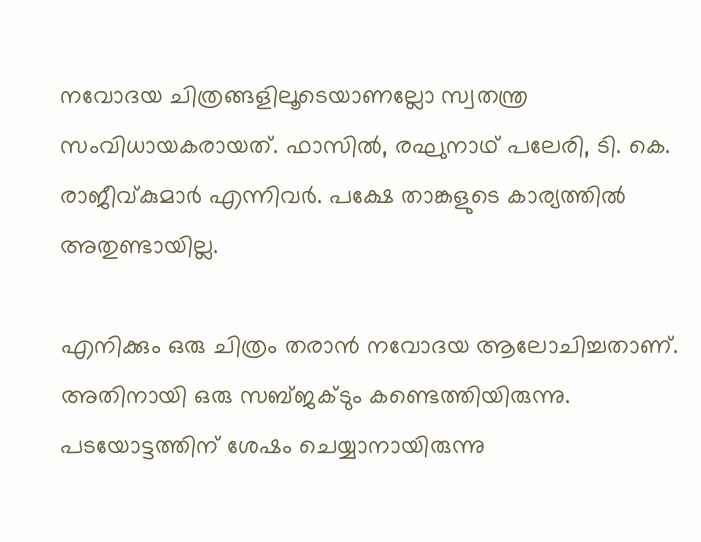നവോദയ ചിത്രങ്ങളിലൂടെയാണല്ലോ സ്വതന്ത്ര സംവിധായകരായത്. ഫാസില്‍, രഘുനാഥ് പലേരി, ടി. കെ. രാജീവ്കുമാര്‍ എന്നിവര്‍. പക്ഷേ താങ്കളുടെ കാര്യത്തില്‍ അതുണ്ടായില്ല.

എനിക്കും ഒരു ചിത്രം തരാന്‍ നവോദയ ആലോചിച്ചതാണ്. അതിനായി ഒരു സബ്ജക്ടും കണ്ടെത്തിയിരുന്നു. പടയോട്ടത്തിന് ശേഷം ചെയ്യാനായിരുന്നു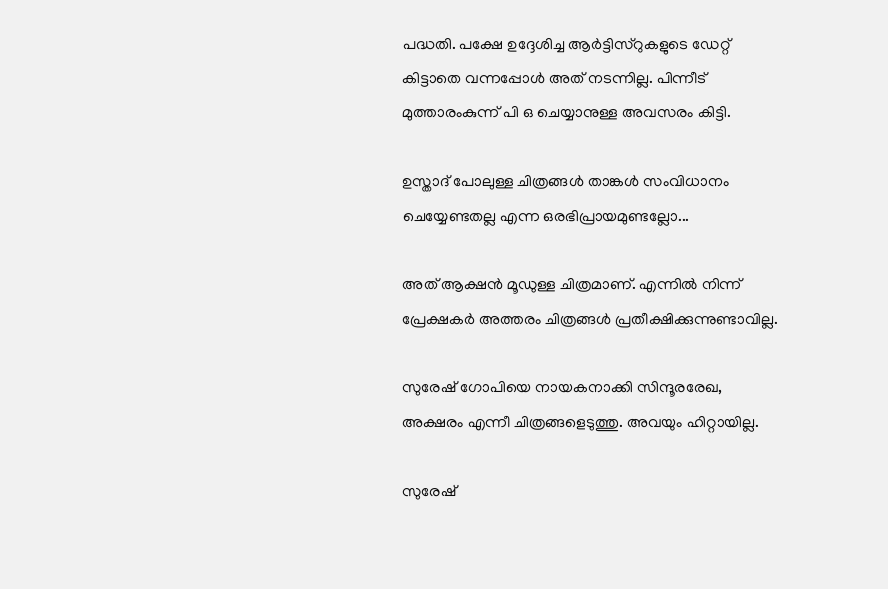പദ്ധതി. പക്ഷേ ഉദ്ദേശിച്ച ആര്‍ട്ടിസ്റുകളുടെ ഡേറ്റ് കിട്ടാതെ വന്നപ്പോള്‍ അത് നടന്നില്ല. പിന്നീട് മുത്താരംകുന്ന് പി ഒ ചെയ്യാനുള്ള അവസരം കിട്ടി.

ഉസ്താദ് പോലുള്ള ചിത്രങ്ങള്‍ താങ്കള്‍ സംവിധാനം ചെയ്യേണ്ടതല്ല എന്ന ഒരഭിപ്രായമുണ്ടല്ലോ...

അത് ആക്ഷന്‍ മൂഡുള്ള ചിത്രമാണ്. എന്നില്‍ നിന്ന് പ്രേക്ഷകര്‍ അത്തരം ചിത്രങ്ങള്‍ പ്രതീക്ഷിക്കുന്നുണ്ടാവില്ല.

സുരേഷ് ഗോപിയെ നായകനാക്കി സിന്ദൂരരേഖ, അക്ഷരം എന്നീ ചിത്രങ്ങളെടുത്തു. അവയും ഹിറ്റായില്ല.

സുരേഷ്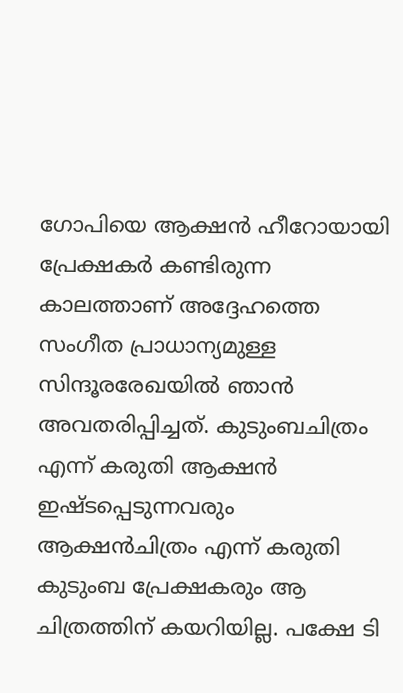ഗോപിയെ ആക്ഷന്‍ ഹീറോയായി പ്രേക്ഷകര്‍ കണ്ടിരുന്ന കാലത്താണ് അദ്ദേഹത്തെ സംഗീത പ്രാധാന്യമുള്ള സിന്ദൂരരേഖയില്‍ ഞാന്‍ അവതരിപ്പിച്ചത്. കുടുംബചിത്രം എന്ന് കരുതി ആക്ഷന്‍ ഇഷ്ടപ്പെടുന്നവരും ആക്ഷന്‍ചിത്രം എന്ന് കരുതി കുടുംബ പ്രേക്ഷകരും ആ ചിത്രത്തിന് കയറിയില്ല. പക്ഷേ ടി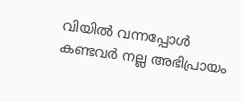വിയില്‍ വന്നപ്പോള്‍ കണ്ടവര്‍ നല്ല അഭിപ്രായം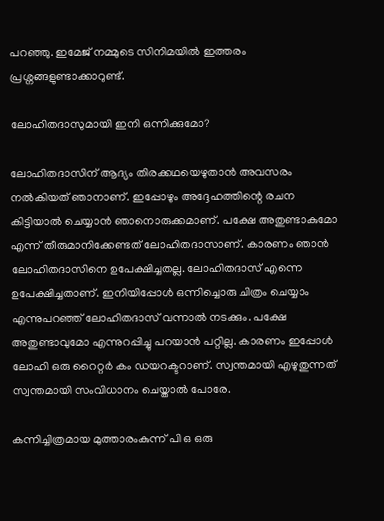പറഞ്ഞു. ഇമേജ് നമ്മുടെ സിനിമയില്‍ ഇത്തരം പ്രശ്നങ്ങളുണ്ടാക്കാറുണ്ട്.

ലോഹിതദാസുമായി ഇനി ഒന്നിക്കുമോ?

ലോഹിതദാസിന് ആദ്യം തിരക്കഥയെഴുതാന്‍ അവസരം നല്‍കിയത് ഞാനാണ്. ഇപ്പോഴും അദ്ദേഹത്തിന്റെ രചന കിട്ടിയാല്‍ ചെയ്യാന്‍ ഞാനൊരുക്കമാണ്. പക്ഷേ അതുണ്ടാകുമോ എന്ന് തീരുമാനിക്കേണ്ടത് ലോഹിതദാസാണ്. കാരണം ഞാന്‍ ലോഹിതദാസിനെ ഉപേക്ഷിച്ചതല്ല. ലോഹിതദാസ് എന്നെ ഉപേക്ഷിച്ചതാണ്. ഇനിയിപ്പോള്‍ ഒന്നിച്ചൊരു ചിത്രം ചെയ്യാം എന്നുപറഞ്ഞ് ലോഹിതദാസ് വന്നാല്‍ നടക്കും. പക്ഷേ അതുണ്ടാവുമോ എന്നുറപ്പിച്ചു പറയാന്‍ പറ്റില്ല. കാരണം ഇപ്പോള്‍ ലോഹി ഒരു റൈറ്റര്‍ കം ഡയറക്ടറാണ്. സ്വന്തമായി എഴുതുന്നത് സ്വന്തമായി സംവിധാനം ചെയ്താല്‍ പോരേ.

കന്നിച്ചിത്രമായ മുത്താരംകുന്ന് പി ഒ ഒരു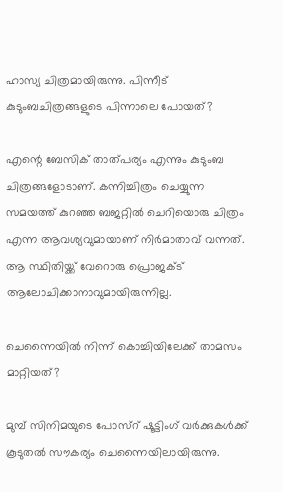ഹാസ്യ ചിത്രമായിരുന്നു. പിന്നീട് കുടുംബചിത്രങ്ങളുടെ പിന്നാലെ പോയത്?

എന്റെ ബേസിക് താത്പര്യം എന്നും കുടുംബ ചിത്രങ്ങളോടാണ്. കന്നിച്ചിത്രം ചെയ്യുന്ന സമയത്ത് കുറഞ്ഞ ബജറ്റില്‍ ചെറിയൊരു ചിത്രം എന്ന ആവശ്യവുമായാണ് നിര്‍മാതാവ് വന്നത്. ആ സ്ഥിതിയ്ക്ക് വേറൊരു പ്രൊജക്ട് ആലോചിക്കാനാവുമായിരുന്നില്ല.

ചെന്നൈയില്‍ നിന്ന് കൊച്ചിയിലേക്ക് താമസം മാറ്റിയത്?

മുമ്പ് സിനിമയുടെ പോസ്റ് ഷൂട്ടിംഗ് വര്‍ക്കുകള്‍ക്ക് കൂടുതല്‍ സൗകര്യം ചെന്നൈയിലായിരുന്നു.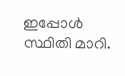ഇപ്പോള്‍ സ്ഥിതി മാറി.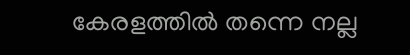കേരളത്തില്‍ തന്നെ നല്ല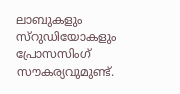ലാബുകളും സ്റുഡിയോകളും പ്രോസസിംഗ് സൗകര്യവുമുണ്ട്.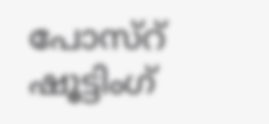പോസ്റ് ഷൂട്ടിംഗ്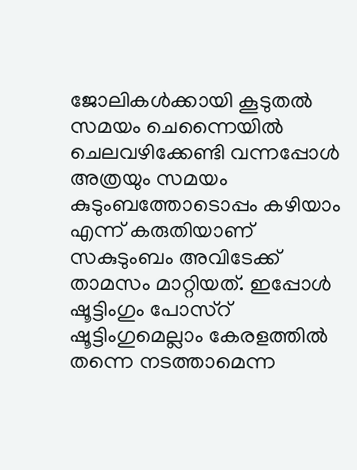ജോലികള്‍ക്കായി കൂടുതല്‍ സമയം ചെന്നൈയില്‍ ചെലവഴിക്കേണ്ടി വന്നപ്പോള്‍ അത്രയും സമയം കുടുംബത്തോടൊപ്പം കഴിയാം എന്ന് കരുതിയാണ് സകുടുംബം അവിടേക്ക് താമസം മാറ്റിയത്. ഇപ്പോള്‍ ഷൂട്ടിംഗും പോസ്റ് ഷൂട്ടിംഗുമെല്ലാം കേരളത്തില്‍ തന്നെ നടത്താമെന്ന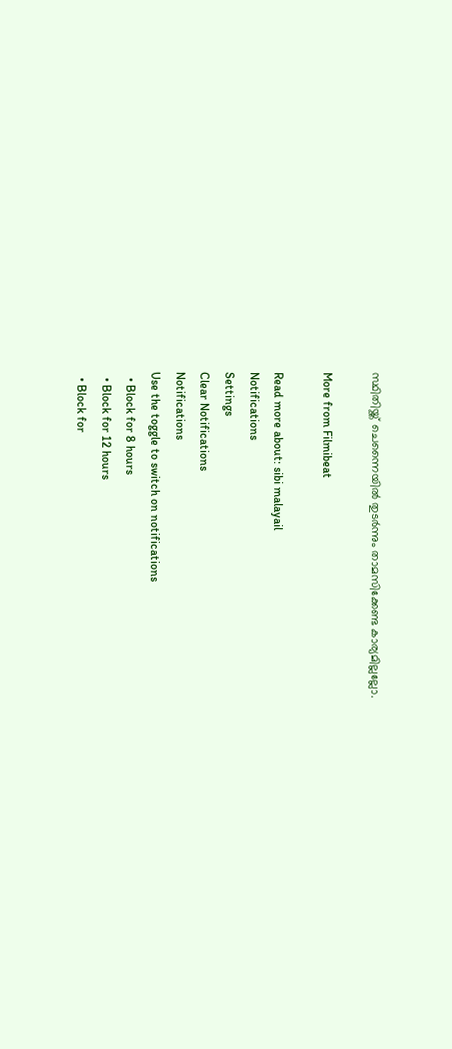സ്ഥിതിയ്ക്ക് ചെന്നൈയില്‍ തുടര്‍ന്നും താമസിക്കേണ്ട കാര്യമില്ലല്ലോ.

More from Filmibeat

Read more about: sibi malayail
Notifications
Settings
Clear Notifications
Notifications
Use the toggle to switch on notifications
  • Block for 8 hours
  • Block for 12 hours
  • Block for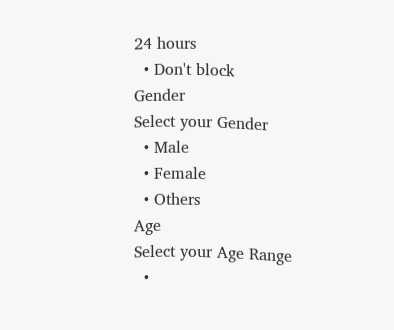24 hours
  • Don't block
Gender
Select your Gender
  • Male
  • Female
  • Others
Age
Select your Age Range
  •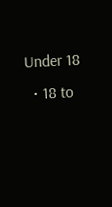Under 18
  • 18 to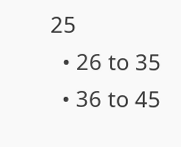25
  • 26 to 35
  • 36 to 45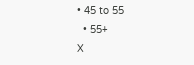• 45 to 55
  • 55+
X